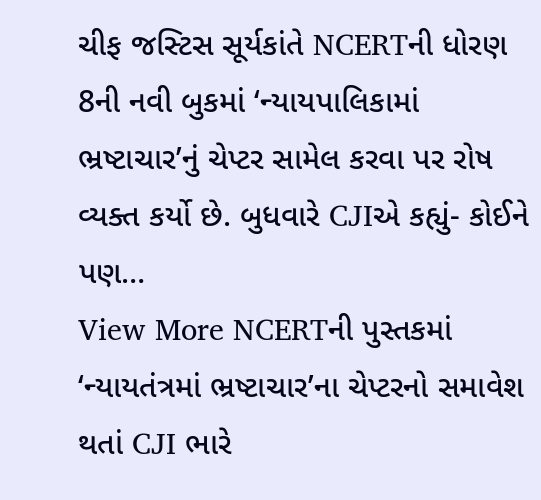ચીફ જસ્ટિસ સૂર્યકાંતે NCERTની ધોરણ 8ની નવી બુકમાં ‘ન્યાયપાલિકામાં ભ્રષ્ટાચાર’નું ચેપ્ટર સામેલ કરવા પર રોષ વ્યક્ત કર્યો છે. બુધવારે CJIએ કહ્યું- કોઈને પણ…
View More NCERTની પુસ્તકમાં ‘ન્યાયતંત્રમાં ભ્રષ્ટાચાર’ના ચેપ્ટરનો સમાવેશ થતાં CJI ભારે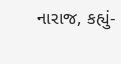નારાજ, કહ્યું-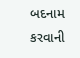બદનામ કરવાની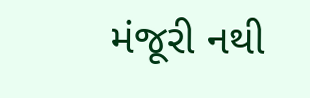મંજૂરી નથી